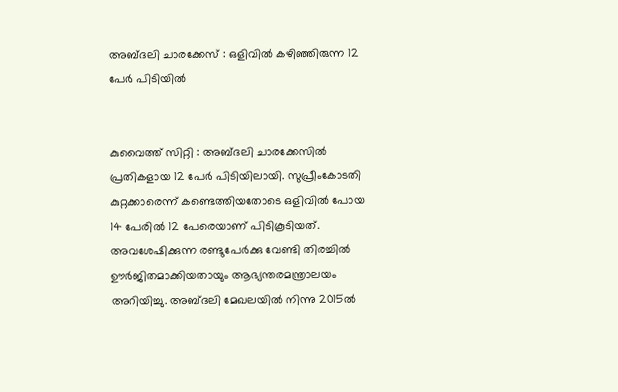അബ്ദലി ചാരക്കേസ് : ഒളിവിൽ‌ കഴിഞ്ഞിരുന്ന 12 പേർ പിടിയിൽ


കുവൈത്ത് സിറ്റി : അബ്ദലി ചാരക്കേസിൽ പ്രതികളായ 12 പേർ പിടിയിലായി. സുപ്രീംകോടതി കുറ്റക്കാരെന്ന് കണ്ടെത്തിയതോടെ ഒളിവിൽ‌ പോയ 14 പേരിൽ 12 പേരെയാണ് പിടികൂടിയത്. അവശേഷിക്കുന്ന രണ്ടുപേർക്കു വേണ്ടി തിരച്ചിൽ ഊർജിതമാക്കിയതായും ആഭ്യന്തരമന്ത്രാലയം അറിയിച്ചു. അബ്ദലി മേഖലയിൽ നിന്നു 2015ൽ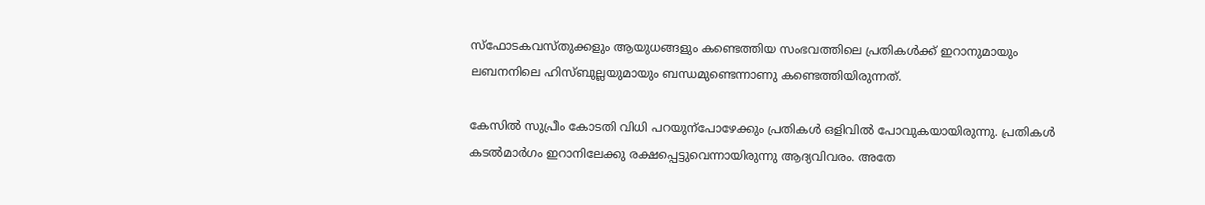സ്‌ഫോടകവസ്തുക്കളും ആയുധങ്ങളും കണ്ടെത്തിയ സംഭവത്തിലെ പ്രതികൾക്ക് ഇറാനുമായും ലബനനിലെ ഹിസ്ബുല്ലയുമായും ബന്ധമുണ്ടെന്നാണു കണ്ടെത്തിയിരുന്നത്.

കേസിൽ സുപ്രീം കോടതി വിധി പറയുന്പോഴേക്കും പ്രതികൾ ഒളിവിൽ പോവുകയായിരുന്നു. പ്രതികൾ കടൽമാർഗം ഇറാനിലേക്കു രക്ഷപ്പെട്ടുവെന്നായിരുന്നു ആദ്യവിവരം. അതേ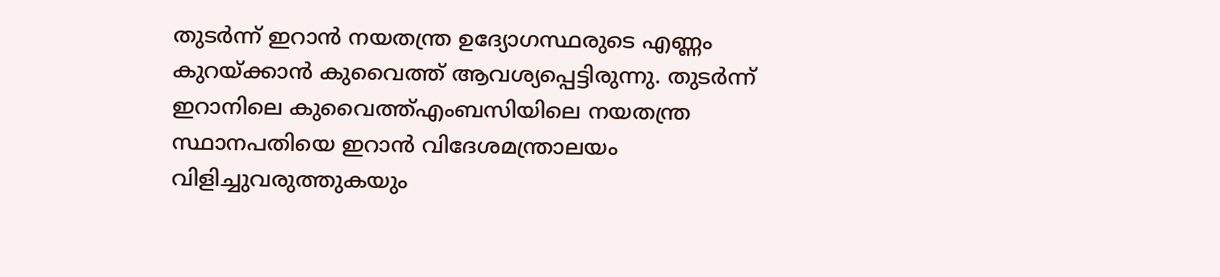തുടർന്ന് ഇറാൻ നയതന്ത്ര ഉദ്യോഗസ്ഥരുടെ എണ്ണം കുറയ്ക്കാൻ കുവൈത്ത് ആവശ്യപ്പെട്ടിരുന്നു. തുടർന്ന് ഇറാനിലെ കുവൈത്ത്എംബസിയിലെ നയതന്ത്ര സ്ഥാനപതിയെ ഇറാൻ വിദേശമന്ത്രാലയം വിളിച്ചുവരുത്തുകയും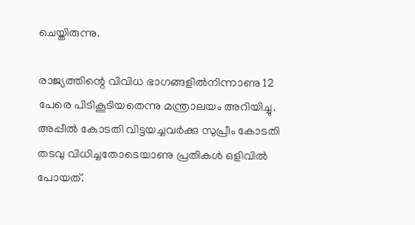ചെയ്തിരുന്നു.

രാജ്യത്തിന്റെ വിവിധ ഭാഗങ്ങളിൽനിന്നാണു 12 പേരെ പിടികൂടിയതെന്നു മന്ത്രാലയം അറിയിച്ചു. അപ്പീൽ കോടതി വിട്ടയച്ചവർക്കു സുപ്രീം കോടതി തടവു വിധിച്ചതോടെയാണു പ്രതികൾ ഒളിവിൽ പോയത്.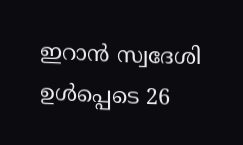ഇറാൻ സ്വദേശി ഉൾപ്പെടെ 26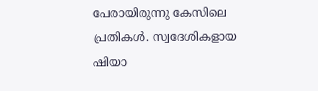പേരായിരുന്നു കേസിലെ പ്രതികൾ. സ്വദേശികളായ ഷിയാ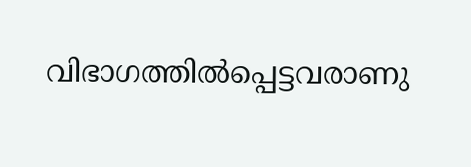വിഭാഗത്തിൽ‌പ്പെട്ടവരാണു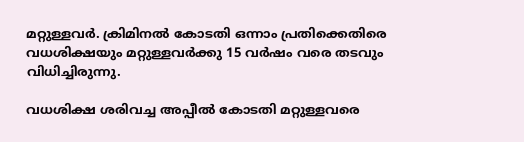മറ്റുള്ളവർ. ക്രിമിനൽ കോടതി ഒന്നാം പ്രതിക്കെതിരെ വധശിക്ഷയും മറ്റുള്ളവർക്കു 15 വർഷം വരെ തടവും വിധിച്ചിരുന്നു.

വധശിക്ഷ ശരിവച്ച അപ്പീൽ കോടതി മറ്റുള്ളവരെ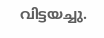വിട്ടയച്ചു.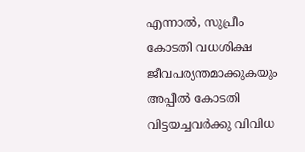എന്നാൽ, സുപ്രീം കോടതി വധശിക്ഷ ജീവപര്യന്തമാക്കുകയും അപ്പീൽ കോടതി വിട്ടയച്ചവർക്കു വിവിധ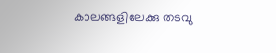കാലങ്ങളിലേക്കു തടവു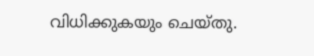വിധിക്കുകയും ചെയ്തു.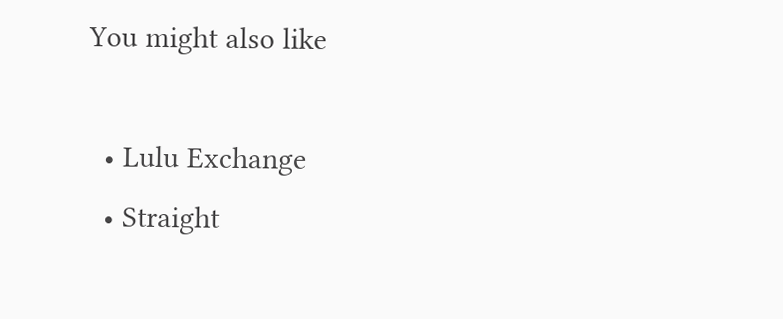You might also like

  • Lulu Exchange
  • Straight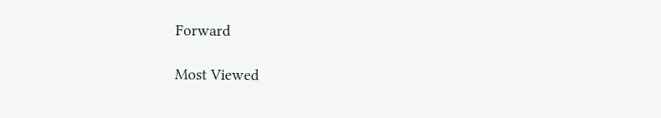Forward

Most Viewed